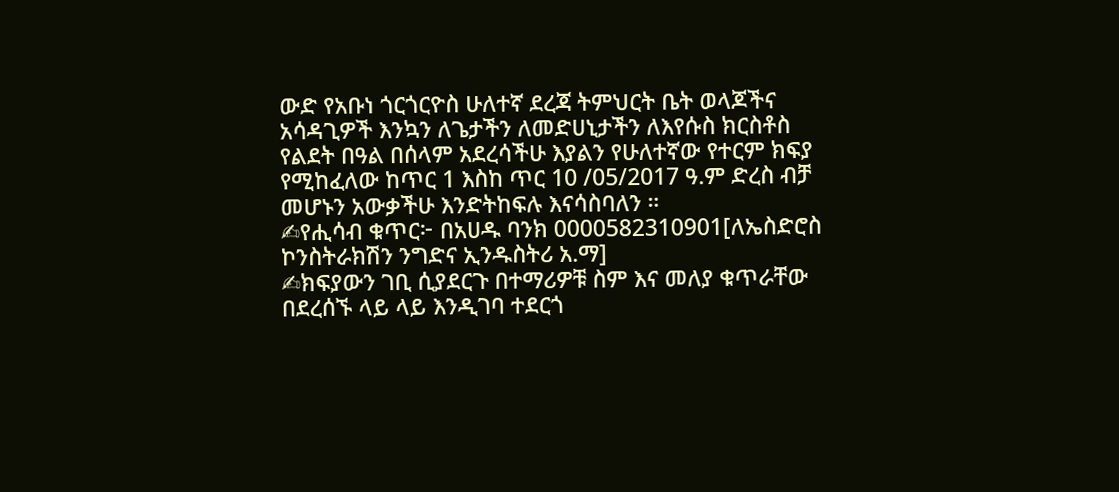ውድ የአቡነ ጎርጎርዮስ ሁለተኛ ደረጃ ትምህርት ቤት ወላጆችና አሳዳጊዎች እንኳን ለጌታችን ለመድሀኒታችን ለእየሱስ ክርስቶስ የልደት በዓል በሰላም አደረሳችሁ እያልን የሁለተኛው የተርም ክፍያ የሚከፈለው ከጥር 1 እስከ ጥር 10 /05/2017 ዓ.ም ድረስ ብቻ መሆኑን አውቃችሁ እንድትከፍሉ እናሳስባለን ።
✍የሒሳብ ቁጥር፦ በአሀዱ ባንክ 0000582310901[ለኤስድሮስ ኮንስትራክሽን ንግድና ኢንዱስትሪ አ.ማ]
✍ክፍያውን ገቢ ሲያደርጉ በተማሪዎቹ ስም እና መለያ ቁጥራቸው በደረሰኙ ላይ ላይ እንዲገባ ተደርጎ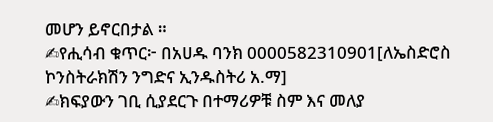መሆን ይኖርበታል ።
✍የሒሳብ ቁጥር፦ በአሀዱ ባንክ 0000582310901[ለኤስድሮስ ኮንስትራክሽን ንግድና ኢንዱስትሪ አ.ማ]
✍ክፍያውን ገቢ ሲያደርጉ በተማሪዎቹ ስም እና መለያ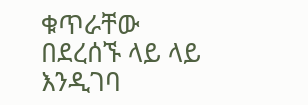ቁጥራቸው በደረሰኙ ላይ ላይ እንዲገባ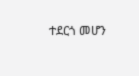ተደርጎ መሆን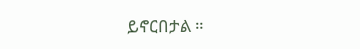ይኖርበታል ።